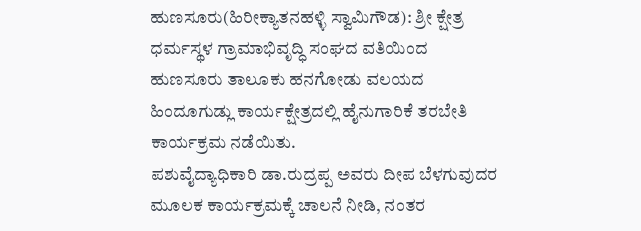ಹುಣಸೂರು(ಹಿರೀಕ್ಯಾತನಹಳ್ಳಿ ಸ್ವಾಮಿಗೌಡ): ಶ್ರೀ ಕ್ಷೇತ್ರ ಧರ್ಮಸ್ಥಳ ಗ್ರಾಮಾಭಿವೃದ್ಧಿ ಸಂಘದ ವತಿಯಿಂದ ಹುಣಸೂರು ತಾಲೂಕು ಹನಗೋಡು ವಲಯದ ಹಿಂದೂಗುಡ್ಲು ಕಾರ್ಯಕ್ಷೇತ್ರದಲ್ಲಿ ಹೈನುಗಾರಿಕೆ ತರಬೇತಿ ಕಾರ್ಯಕ್ರಮ ನಡೆಯಿತು.
ಪಶುವೈದ್ಯಾಧಿಕಾರಿ ಡಾ.ರುದ್ರಪ್ಪ ಅವರು ದೀಪ ಬೆಳಗುವುದರ ಮೂಲಕ ಕಾರ್ಯಕ್ರಮಕ್ಕೆ ಚಾಲನೆ ನೀಡಿ, ನಂತರ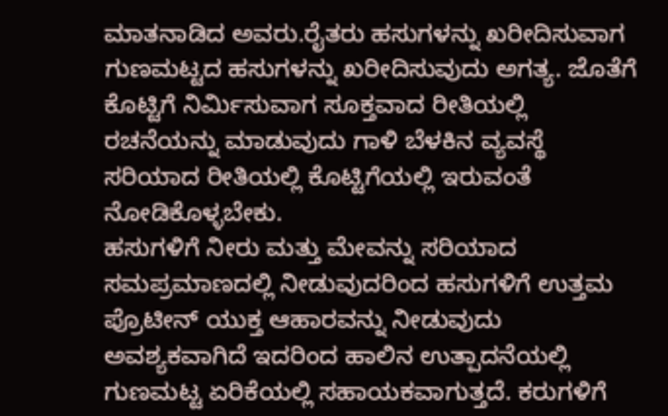ಮಾತನಾಡಿದ ಅವರು.ರೈತರು ಹಸುಗಳನ್ನು ಖರೀದಿಸುವಾಗ ಗುಣಮಟ್ಟದ ಹಸುಗಳನ್ನು ಖರೀದಿಸುವುದು ಅಗತ್ಯ. ಜೊತೆಗೆ ಕೊಟ್ಟಿಗೆ ನಿರ್ಮಿಸುವಾಗ ಸೂಕ್ತವಾದ ರೀತಿಯಲ್ಲಿ ರಚನೆಯನ್ನು ಮಾಡುವುದು ಗಾಳಿ ಬೆಳಕಿನ ವ್ಯವಸ್ಥೆ ಸರಿಯಾದ ರೀತಿಯಲ್ಲಿ ಕೊಟ್ಟಿಗೆಯಲ್ಲಿ ಇರುವಂತೆ ನೋಡಿಕೊಳ್ಳಬೇಕು.
ಹಸುಗಳಿಗೆ ನೀರು ಮತ್ತು ಮೇವನ್ನು ಸರಿಯಾದ ಸಮಪ್ರಮಾಣದಲ್ಲಿ ನೀಡುವುದರಿಂದ ಹಸುಗಳಿಗೆ ಉತ್ತಮ ಪ್ರೊಟೀನ್ ಯುಕ್ತ ಆಹಾರವನ್ನು ನೀಡುವುದು ಅವಶ್ಯಕವಾಗಿದೆ ಇದರಿಂದ ಹಾಲಿನ ಉತ್ಪಾದನೆಯಲ್ಲಿ ಗುಣಮಟ್ಟ ಏರಿಕೆಯಲ್ಲಿ ಸಹಾಯಕವಾಗುತ್ತದೆ. ಕರುಗಳಿಗೆ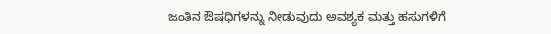ಜಂತಿನ ಔಷಧಿಗಳನ್ನು ನೀಡುವುದು ಅವಶ್ಯಕ ಮತ್ತು ಹಸುಗಳಿಗೆ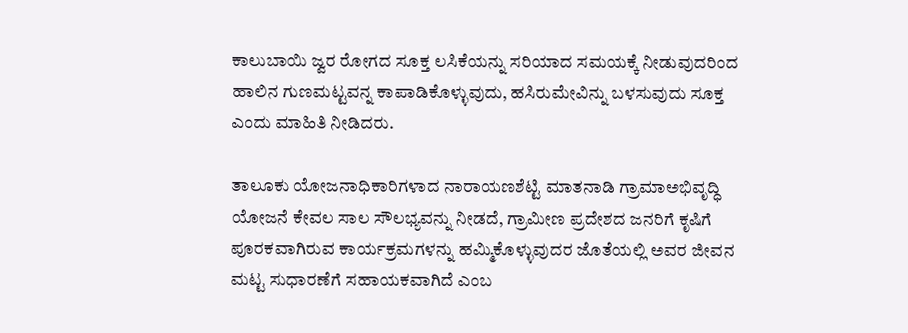ಕಾಲುಬಾಯಿ ಜ್ವರ ರೋಗದ ಸೂಕ್ತ ಲಸಿಕೆಯನ್ನು ಸರಿಯಾದ ಸಮಯಕ್ಕೆ ನೀಡುವುದರಿಂದ ಹಾಲಿನ ಗುಣಮಟ್ಟವನ್ನ ಕಾಪಾಡಿಕೊಳ್ಳುವುದು, ಹಸಿರುಮೇವಿನ್ನು ಬಳಸುವುದು ಸೂಕ್ತ ಎಂದು ಮಾಹಿತಿ ನೀಡಿದರು.

ತಾಲೂಕು ಯೋಜನಾಧಿಕಾರಿಗಳಾದ ನಾರಾಯಣಶೆಟ್ಟಿ ಮಾತನಾಡಿ ಗ್ರಾಮಾಅಭಿವೃದ್ಧಿ ಯೋಜನೆ ಕೇವಲ ಸಾಲ ಸೌಲಭ್ಯವನ್ನು ನೀಡದೆ, ಗ್ರಾಮೀಣ ಪ್ರದೇಶದ ಜನರಿಗೆ ಕೃಷಿಗೆ ಪೂರಕವಾಗಿರುವ ಕಾರ್ಯಕ್ರಮಗಳನ್ನು ಹಮ್ಮಿಕೊಳ್ಳುವುದರ ಜೊತೆಯಲ್ಲಿ ಅವರ ಜೀವನ ಮಟ್ಟ ಸುಧಾರಣೆಗೆ ಸಹಾಯಕವಾಗಿದೆ ಎಂಬ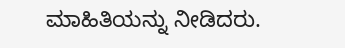ಮಾಹಿತಿಯನ್ನು ನೀಡಿದರು.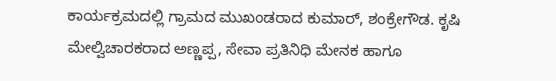ಕಾರ್ಯಕ್ರಮದಲ್ಲಿ ಗ್ರಾಮದ ಮುಖಂಡರಾದ ಕುಮಾರ್, ಶಂಕ್ರೇಗೌಡ. ಕೃಷಿ ಮೇಲ್ವಿಚಾರಕರಾದ ಅಣ್ಣಪ್ಪ, ಸೇವಾ ಪ್ರತಿನಿಧಿ ಮೇನಕ ಹಾಗೂ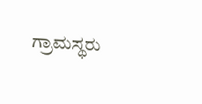ಗ್ರಾಮಸ್ಥರು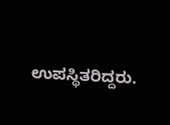ಉಪಸ್ಥಿತರಿದ್ದರು.